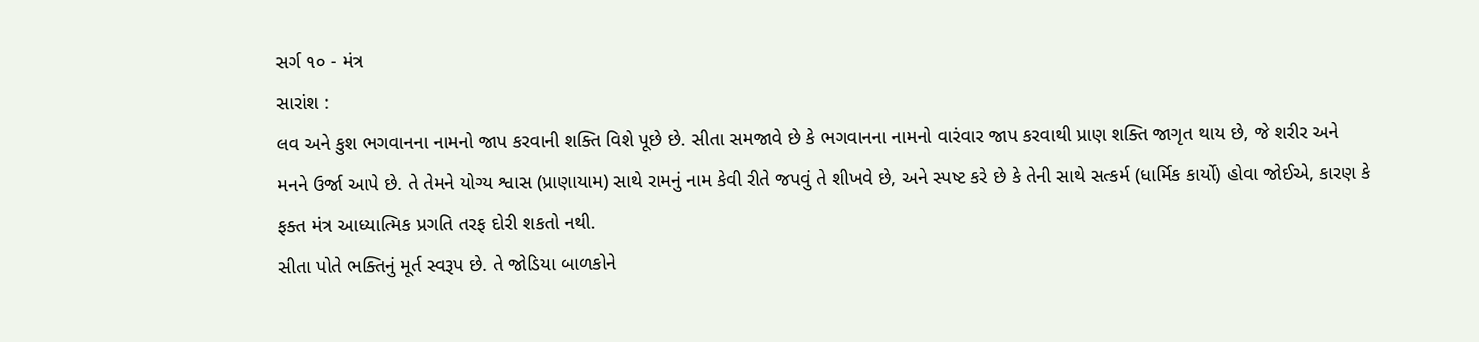સર્ગ ૧૦ - મંત્ર
સારાંશ :
લવ અને કુશ ભગવાનના નામનો જાપ કરવાની શક્તિ વિશે પૂછે છે. સીતા સમજાવે છે કે ભગવાનના નામનો વારંવાર જાપ કરવાથી પ્રાણ શક્તિ જાગૃત થાય છે, જે શરીર અને મનને ઉર્જા આપે છે. તે તેમને યોગ્ય શ્વાસ (પ્રાણાયામ) સાથે રામનું નામ કેવી રીતે જપવું તે શીખવે છે, અને સ્પષ્ટ કરે છે કે તેની સાથે સત્કર્મ (ધાર્મિક કાર્યો) હોવા જોઈએ, કારણ કે ફક્ત મંત્ર આધ્યાત્મિક પ્રગતિ તરફ દોરી શકતો નથી.
સીતા પોતે ભક્તિનું મૂર્ત સ્વરૂપ છે. તે જોડિયા બાળકોને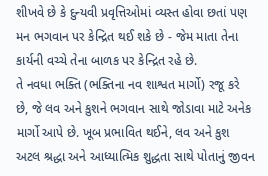શીખવે છે કે દુન્યવી પ્રવૃત્તિઓમાં વ્યસ્ત હોવા છતાં પણ મન ભગવાન પર કેન્દ્રિત થઈ શકે છે - જેમ માતા તેના કાર્યની વચ્ચે તેના બાળક પર કેન્દ્રિત રહે છે.
તે નવધા ભક્તિ (ભક્તિના નવ શાશ્વત માર્ગો) રજૂ કરે છે, જે લવ અને કુશને ભગવાન સાથે જોડાવા માટે અનેક માર્ગો આપે છે. ખૂબ પ્રભાવિત થઈને, લવ અને કુશ અટલ શ્રદ્ધા અને આધ્યાત્મિક શુદ્ધતા સાથે પોતાનું જીવન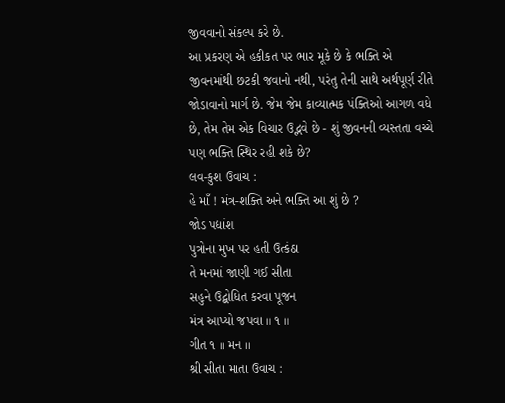જીવવાનો સંકલ્પ કરે છે.
આ પ્રકરણ એ હકીકત પર ભાર મૂકે છે કે ભક્તિ એ જીવનમાંથી છટકી જવાનો નથી, પરંતુ તેની સાથે અર્થપૂર્ણ રીતે જોડાવાનો માર્ગ છે. જેમ જેમ કાવ્યાત્મક પંક્તિઓ આગળ વધે છે, તેમ તેમ એક વિચાર ઉદ્ભવે છે - શું જીવનની વ્યસ્તતા વચ્ચે પણ ભક્તિ સ્થિર રહી શકે છે?
લવ-કુશ ઉવાચ :
હે માઁ ! મંત્ર-શક્તિ અને ભક્તિ આ શું છે ?
જોડ પદ્યાંશ
પુત્રોના મુખ પર હતી ઉત્કંઠા
તે મનમાં જાણી ગઈ સીતા
સહુને ઉદ્બોધિત કરવા પૂજન
મંત્ર આપ્યો જપવા ॥ ૧ ॥
ગીત ૧ ।। મન ।।
શ્રી સીતા માતા ઉવાચ :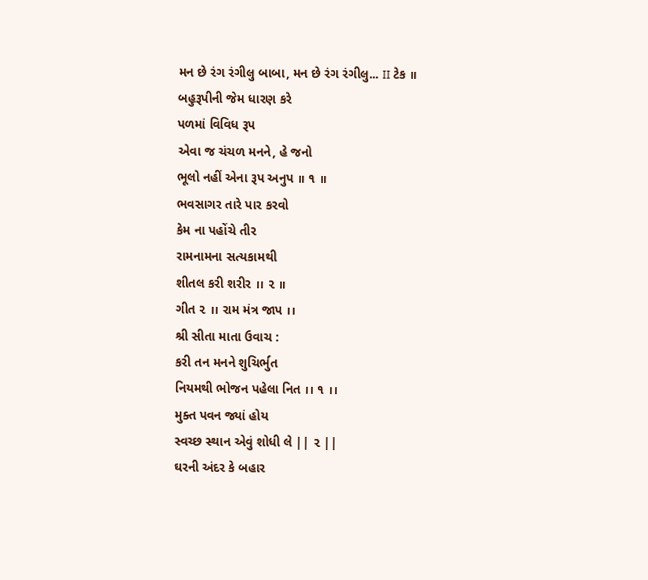મન છે રંગ રંગીલુ બાબા, મન છે રંગ રંગીલુ... II ટેક ॥
બહુરૂપીની જેમ ધારણ કરે
પળમાં વિવિધ રૂપ
એવા જ ચંચળ મનને, હે જનો
ભૂલો નહીં એના રૂપ અનુપ ॥ ૧ ॥
ભવસાગર તારે પાર કરવો
કેમ ના પહોંચે તીર
રામનામના સત્યકામથી
શીતલ કરી શરીર ।। ૨ ॥
ગીત ૨ ।। રામ મંત્ર જાપ ।।
શ્રી સીતા માતા ઉવાચ :
કરી તન મનને શુચિર્ભુત
નિયમથી ભોજન પહેલા નિત ।। ૧ ।।
મુક્ત પવન જ્યાં હોય
સ્વચ્છ સ્થાન એવું શોધી લે || ૨ ||
ઘરની અંદર કે બહાર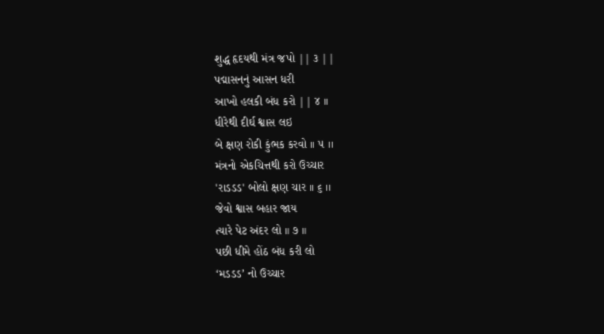શુદ્ધ હૃદયથી મંત્ર જપો || ૩ ||
પદ્માસનનું આસન ધરી
આખો હલકી બંધ કરો || ૪ ।।
ધીરેથી દીર્ઘ શ્વાસ લઇ
બે ક્ષણ રોકી કુંભક કરવો ।। ૫ ।।
મંત્રનો એકચિત્તથી કરો ઉચ્ચાર
'રાડડડ' બોલો ક્ષણ ચાર ।। ૬ ।।
જેવો શ્વાસ બહાર જાય
ત્યારે પેટ અંદર લો ॥ ૭ ॥
પછી ધીમે હોંઠ બંધ કરી લો
‘મડડડ’ નો ઉચ્ચાર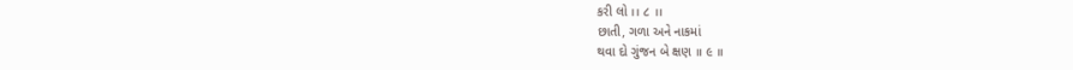કરી લો ।। ૮ ।।
છાતી, ગળા અને નાકમાં
થવા દો ગુંજન બે ક્ષણ ॥ ૯ ॥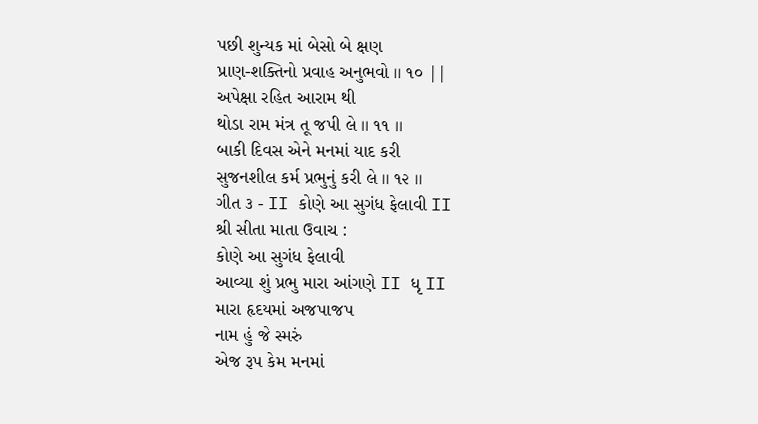પછી શુન્યક માં બેસો બે ક્ષણ
પ્રાણ-શક્તિનો પ્રવાહ અનુભવો ।। ૧૦ ||
અપેક્ષા રહિત આરામ થી
થોડા રામ મંત્ર તૂ જપી લે ।। ૧૧ ।।
બાકી દિવસ એને મનમાં યાદ કરી
સુજનશીલ કર્મ પ્રભુનું કરી લે ।। ૧૨ ।।
ગીત ૩ - II કોણે આ સુગંધ ફેલાવી II
શ્રી સીતા માતા ઉવાચ :
કોણે આ સુગંધ ફેલાવી
આવ્યા શું પ્રભુ મારા આંગણે II ધૃ II
મારા હૃદયમાં અજપાજપ
નામ હું જે સ્મરું
એજ રૂપ કેમ મનમાં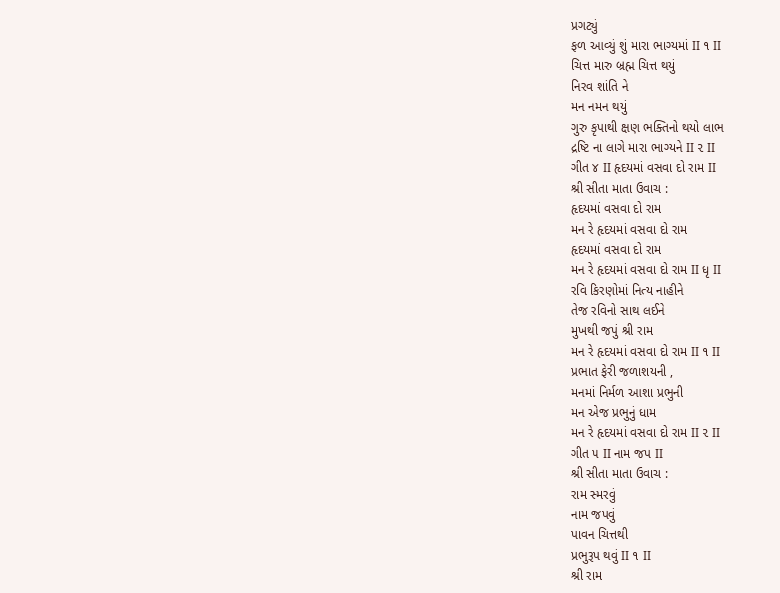પ્રગટ્યું
ફળ આવ્યું શું મારા ભાગ્યમાં II ૧ II
ચિત્ત મારુ બ્રહ્મ ચિત્ત થયું
નિરવ શાંતિ ને
મન નમન થયું
ગુરુ કૃપાથી ક્ષણ ભક્તિનો થયો લાભ
દ્રષ્ટિ ના લાગે મારા ભાગ્યને II ૨ II
ગીત ૪ II હૃદયમાં વસવા દો રામ II
શ્રી સીતા માતા ઉવાચ :
હૃદયમાં વસવા દો રામ
મન રે હૃદયમાં વસવા દો રામ
હૃદયમાં વસવા દો રામ
મન રે હૃદયમાં વસવા દો રામ II ધૃ II
રવિ કિરણોમાં નિત્ય નાહીને
તેજ રવિનો સાથ લઈને
મુખથી જપું શ્રી રામ
મન રે હૃદયમાં વસવા દો રામ II ૧ II
પ્રભાત ફેરી જળાશયની ,
મનમાં નિર્મળ આશા પ્રભુની
મન એજ પ્રભુનું ધામ
મન રે હૃદયમાં વસવા દો રામ II ૨ II
ગીત ૫ II નામ જપ II
શ્રી સીતા માતા ઉવાચ :
રામ સ્મરવું
નામ જપવું
પાવન ચિત્તથી
પ્રભુરૂપ થવું II ૧ II
શ્રી રામ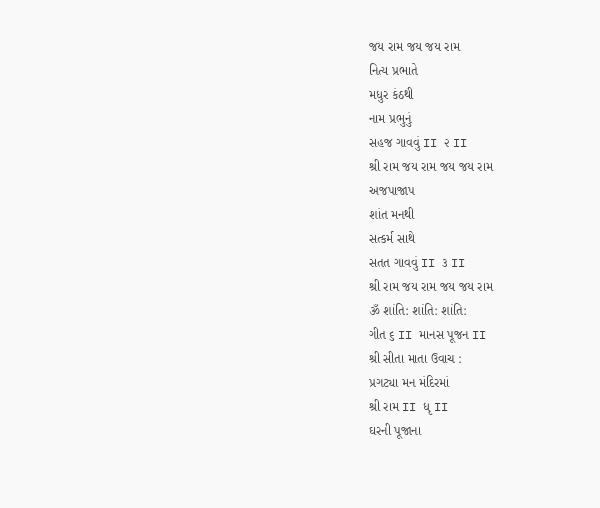જય રામ જય જય રામ
નિત્ય પ્રભાતે
મધુર કંઠથી
નામ પ્રભુનું
સહજ ગાવવું II ૨ II
શ્રી રામ જય રામ જય જય રામ
અજપાજાપ
શાંત મનથી
સત્કર્મ સાથે
સતત ગાવવું II ૩ II
શ્રી રામ જય રામ જય જય રામ
ૐ શાંતિ: શાંતિ: શાંતિ:
ગીત ૬ II માનસ પૂજન II
શ્રી સીતા માતા ઉવાચ :
પ્રગટ્યા મન મંદિરમાં
શ્રી રામ II ધૃ II
ઘરની પૂજાના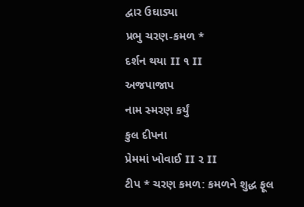દ્વાર ઉઘાડ્યા
પ્રભુ ચરણ-કમળ *
દર્શન થયા II ૧ II
અજપાજાપ
નામ સ્મરણ કર્યું
કુલ દીપના
પ્રેમમાં ખોવાઈ II ૨ II
ટીપ * ચરણ કમળ: કમળને શુદ્ધ ફૂલ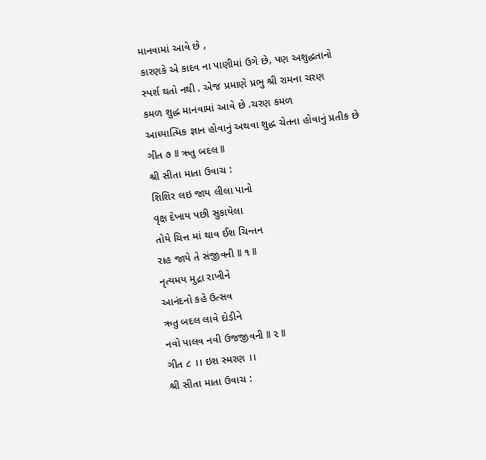માનવામાં આવે છે ,
કારણકે એ કાદવ ના પાણીમાં ઉગે છે, પણ અશુદ્ધતાનો
સ્પર્શ થતો નથી . એજ પ્રમાણે પ્રભુ શ્રી રામના ચરણ
કમળ શુદ્ધ માનવામાં આવે છે .ચરણ કમળ
આધ્યાત્મિક જ્ઞાન હોવાનું અથવા શુદ્ધ ચેતના હોવાનું પ્રતીક છે
ગીત ૭ II ઋતુ બદલ II
શ્રી સીતા માતા ઉવાચ :
શિશિર લઇ જાય લીલા પાનો
વૃક્ષ દેખાય પછી સુકાયેલા
તોયે ચિત્ત માં થાવ ઈશ ચિન્તન
રાહ જાયે તે સંજીવની II ૧ II
નૃત્યમય મુદ્રા રાખીને
આનંદનો કહે ઉત્સવ
ઋતુ બદલ લાવે દોડીને
નવો પાલવ નવી ઉજજીવની II ૨ II
ગીત ૮ ।। ઇશ સ્મરણ ।।
શ્રી સીતા માતા ઉવાચ :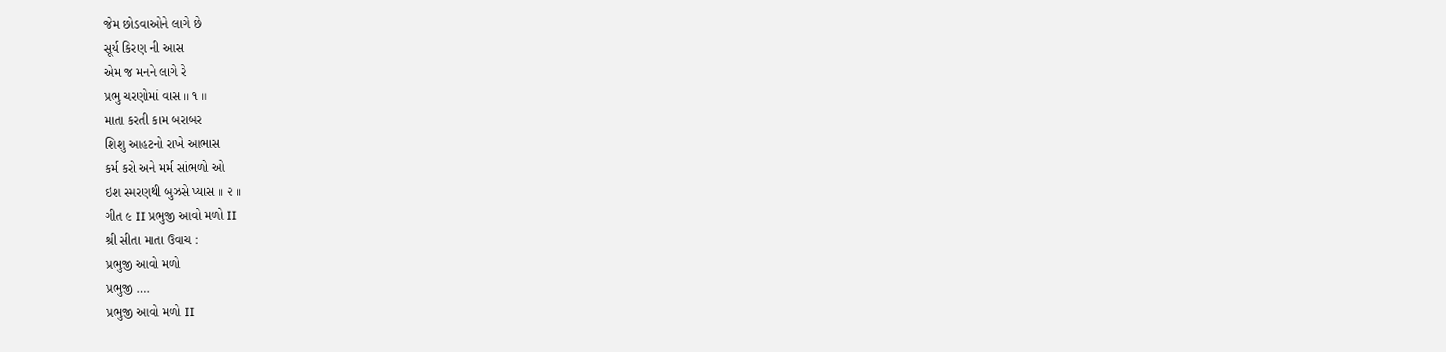જેમ છોડવાઓને લાગે છે
સૂર્ય કિરણ ની આસ
એમ જ મનને લાગે રે
પ્રભુ ચરણોમાં વાસ ।। ૧ ॥
માતા કરતી કામ બરાબર
શિશુ આહટનો રાખે આભાસ
કર્મ કરો અને મર્મ સાંભળો ઓ
ઇશ સ્મરણથી બુઝસે પ્યાસ ।। ૨ ।।
ગીત ૯ II પ્રભુજી આવો મળો II
શ્રી સીતા માતા ઉવાચ :
પ્રભુજી આવો મળો
પ્રભુજી ….
પ્રભુજી આવો મળો II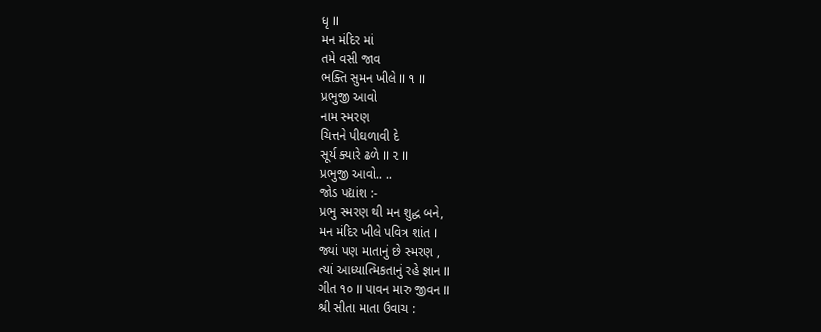ધૃ II
મન મંદિર માં
તમે વસી જાવ
ભક્તિ સુમન ખીલે II ૧ II
પ્રભુજી આવો
નામ સ્મરણ
ચિત્તને પીઘળાવી દે
સૂર્ય ક્યારે ઢળે II ૨ II
પ્રભુજી આવો.. ..
જોડ પદ્યાંશ :-
પ્રભુ સ્મરણ થી મન શુદ્ધ બને,
મન મંદિર ખીલે પવિત્ર શાંત I
જ્યાં પણ માતાનું છે સ્મરણ ,
ત્યાં આધ્યાત્મિકતાનું રહે જ્ઞાન II
ગીત ૧૦ II પાવન મારુ જીવન II
શ્રી સીતા માતા ઉવાચ :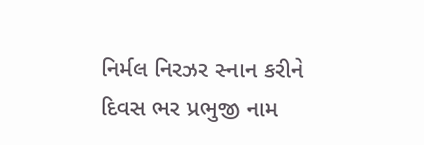નિર્મલ નિરઝર સ્નાન કરીને
દિવસ ભર પ્રભુજી નામ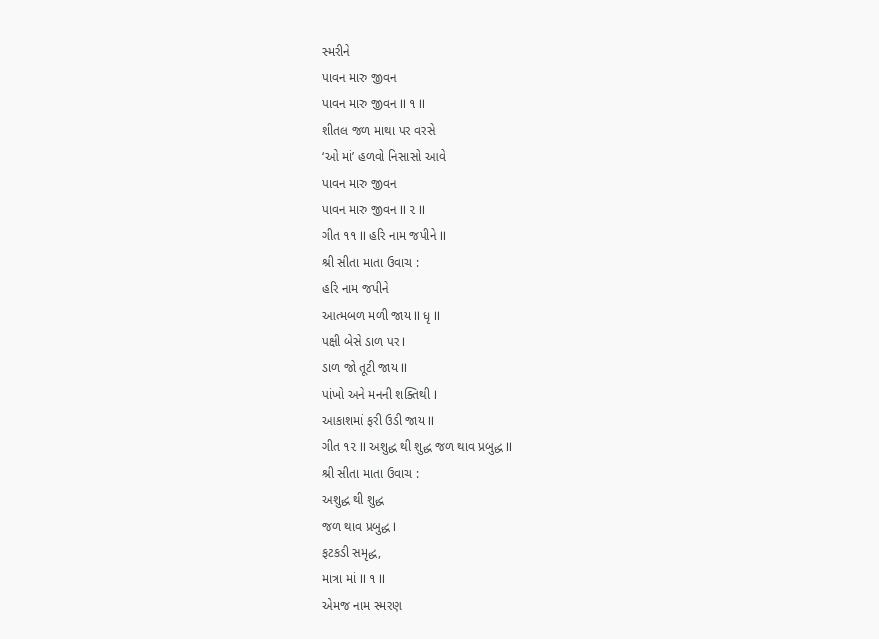સ્મરીને
પાવન મારુ જીવન
પાવન મારુ જીવન II ૧ II
શીતલ જળ માથા પર વરસે
‘ઓ માં’ હળવો નિસાસો આવે
પાવન મારુ જીવન
પાવન મારુ જીવન II ૨ II
ગીત ૧૧ II હરિ નામ જપીને II
શ્રી સીતા માતા ઉવાચ :
હરિ નામ જપીને
આત્મબળ મળી જાય II ધૃ II
પક્ષી બેસે ડાળ પર I
ડાળ જો તૂટી જાય II
પાંખો અને મનની શક્તિથી I
આકાશમાં ફરી ઉડી જાય II
ગીત ૧૨ II અશુદ્ધ થી શુદ્ધ જળ થાવ પ્રબુદ્ધ II
શ્રી સીતા માતા ઉવાચ :
અશુદ્ધ થી શુદ્ધ
જળ થાવ પ્રબુદ્ધ I
ફટકડી સમૃદ્ધ,
માત્રા માં II ૧ II
એમજ નામ સ્મરણ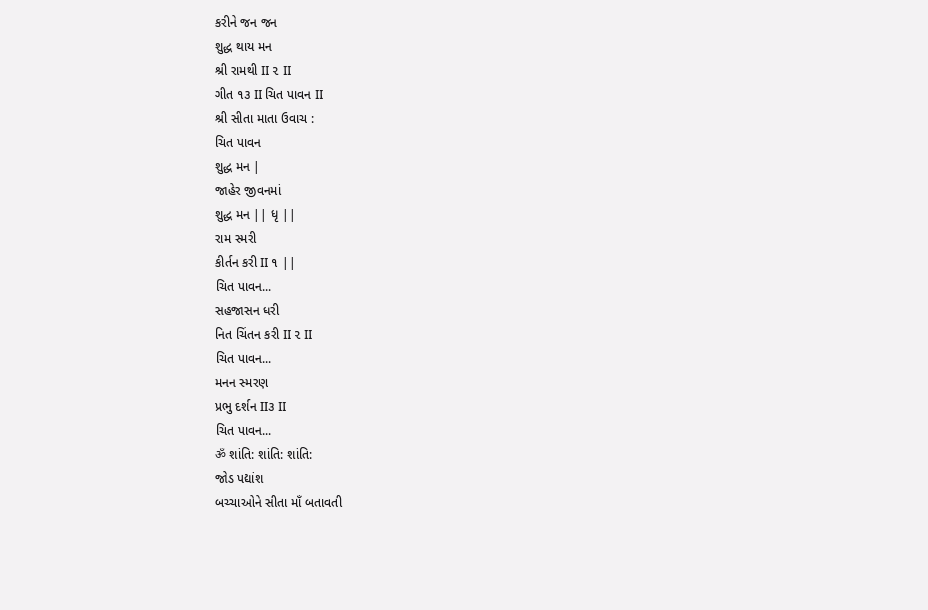કરીને જન જન
શુદ્ધ થાય મન
શ્રી રામથી II ૨ II
ગીત ૧૩ II ચિત પાવન II
શ્રી સીતા માતા ઉવાચ :
ચિત પાવન
શુદ્ધ મન |
જાહેર જીવનમાં
શુદ્ધ મન || ધૃ ||
રામ સ્મરી
કીર્તન કરી II ૧ ||
ચિત પાવન...
સહજાસન ધરી
નિત ચિંતન કરી II ૨ II
ચિત પાવન...
મનન સ્મરણ
પ્રભુ દર્શન II૩ II
ચિત પાવન...
ॐ શાંતિ: શાંતિ: શાંતિ:
જોડ પદ્યાંશ
બચ્ચાઓને સીતા માઁ બતાવતી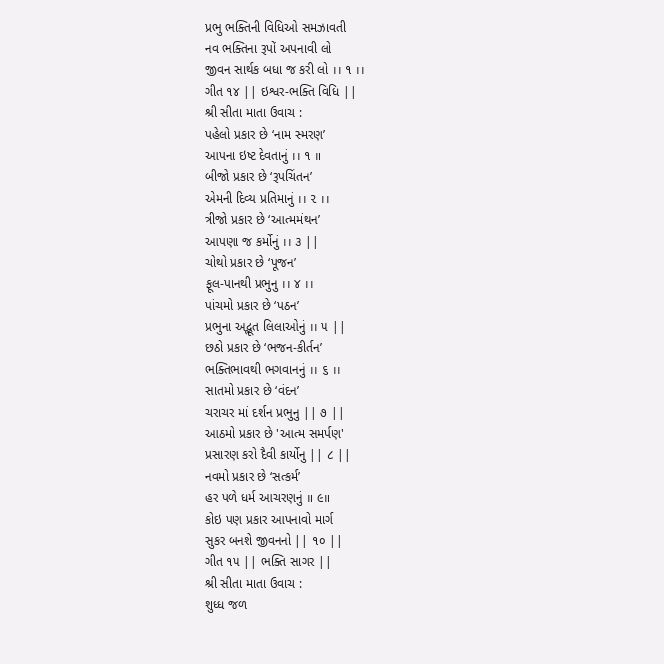પ્રભુ ભક્તિની વિધિઓ સમઝાવતી
નવ ભક્તિના રૂપોં અપનાવી લો
જીવન સાર્થક બધા જ કરી લો ।। ૧ ।।
ગીત ૧૪ || ઇશ્વર-ભક્તિ વિધિ ||
શ્રી સીતા માતા ઉવાચ :
પહેલો પ્રકાર છે ‘નામ સ્મરણ’
આપના ઇષ્ટ દેવતાનું ।। ૧ ॥
બીજો પ્રકાર છે ‘રૂપચિંતન’
એમની દિવ્ય પ્રતિમાનું ।। ૨ ।।
ત્રીજો પ્રકાર છે ‘આત્મમંથન’
આપણા જ કર્મોનું ।। ૩ ||
ચોથો પ્રકાર છે ‘પૂજન’
ફૂલ-પાનથી પ્રભુનુ ।। ૪ ।।
પાંચમો પ્રકાર છે ‘પઠન’
પ્રભુના અદ્ભૂત લિલાઓનું ।। ૫ ||
છઠો પ્રકાર છે ‘ભજન-કીર્તન’
ભક્તિભાવથી ભગવાનનું ।। ૬ ।।
સાતમો પ્રકાર છે ‘વંદન’
ચરાચર માં દર્શન પ્રભુનુ || ૭ ||
આઠમો પ્રકાર છે 'આત્મ સમર્પણ'
પ્રસારણ કરો દૈવી કાર્યોનુ || ૮ ||
નવમો પ્રકાર છે ‘સત્કર્મ’
હર પળે ધર્મ આચરણનું ॥ ૯॥
કોઇ પણ પ્રકાર આપનાવો માર્ગ
સુકર બનશે જીવનનો || ૧૦ ||
ગીત ૧૫ || ભક્તિ સાગર ||
શ્રી સીતા માતા ઉવાચ :
શુધ્ધ જળ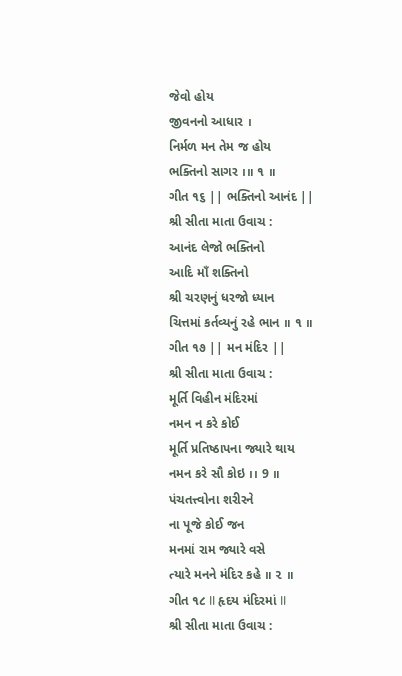જેવો હોય
જીવનનો આધાર ।
નિર્મળ મન તેમ જ હોય
ભક્તિનો સાગર ।॥ ૧ ॥
ગીત ૧૬ || ભક્તિનો આનંદ ||
શ્રી સીતા માતા ઉવાચ :
આનંદ લેજો ભક્તિનો
આદિ માઁ શક્તિનો
શ્રી ચરણનું ધરજો ધ્યાન
ચિત્તમાં કર્તવ્યનું રહે ભાન ॥ ૧ ॥
ગીત ૧૭ || મન મંદિર ||
શ્રી સીતા માતા ઉવાચ :
મૂર્તિ વિહીન મંદિરમાં
નમન ન કરે કોઈ
મૂર્તિ પ્રતિષ્ઠાપના જ્યારે થાય
નમન કરે સૌ કોઇ ।। 9 ॥
પંચતત્ત્વોના શરીરને
ના પૂજે કોઈ જન
મનમાં રામ જ્યારે વસે
ત્યારે મનને મંદિર કહે ॥ ૨ ॥
ગીત ૧૮ II હૃદય મંદિરમાં II
શ્રી સીતા માતા ઉવાચ :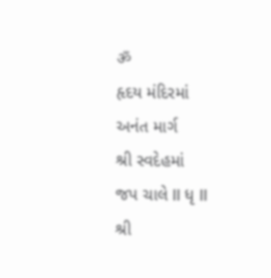ॐ
હૃદય મંદિરમાં
અનંત માર્ગ
શ્રી સ્વદેહમાં
જપ ચાલે II ધૃ II
શ્રી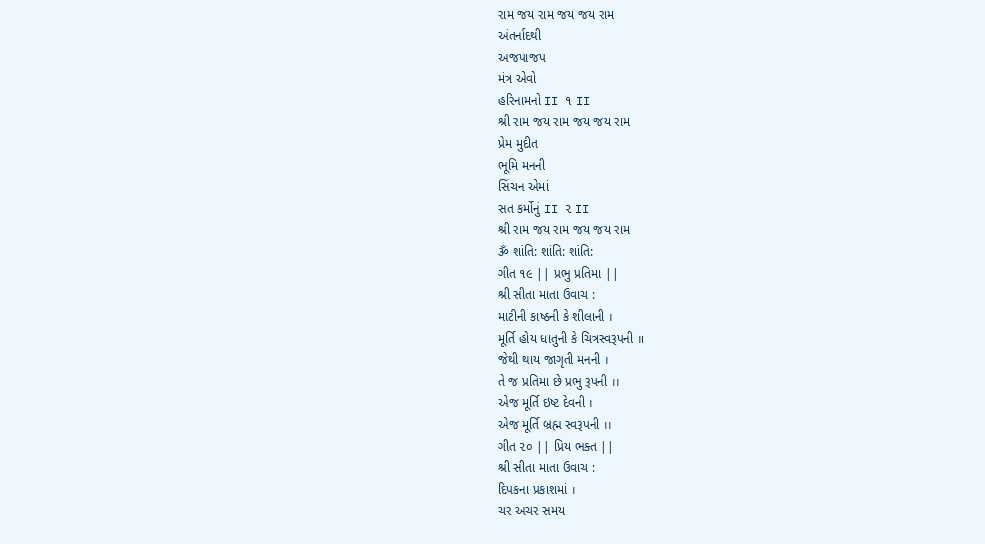રામ જય રામ જય જય રામ
અંતર્નાદથી
અજપાજપ
મંત્ર એવો
હરિનામનો II ૧ II
શ્રી રામ જય રામ જય જય રામ
પ્રેમ મુદીત
ભૂમિ મનની
સિંચન એમાં
સત કર્મોનું II ૨ II
શ્રી રામ જય રામ જય જય રામ
ૐ શાંતિ: શાંતિ: શાંતિ:
ગીત ૧૯ || પ્રભુ પ્રતિમા ||
શ્રી સીતા માતા ઉવાચ :
માટીની કાષ્ઠની કે શીલાની ।
મૂર્તિ હોય ધાતુની કે ચિત્રસ્વરૂપની ॥
જેથી થાય જાગૃતી મનની ।
તે જ પ્રતિમા છે પ્રભુ રૂપની ।।
એજ મૂર્તિ ઇષ્ટ દેવની ।
એજ મૂર્તિ બ્રહ્મ સ્વરૂપની ।।
ગીત ૨૦ || પ્રિય ભક્ત ||
શ્રી સીતા માતા ઉવાચ :
દિપકના પ્રકાશમાં ।
ચર અચર સમય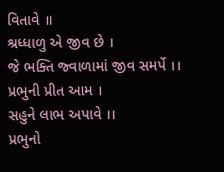વિતાવે ॥
શ્રધ્ધાળુ એ જીવ છે ।
જે ભક્તિ જ્વાળામાં જીવ સમર્પે ।।
પ્રભુની પ્રીત આમ ।
સહુને લાભ અપાવે ।।
પ્રભુનો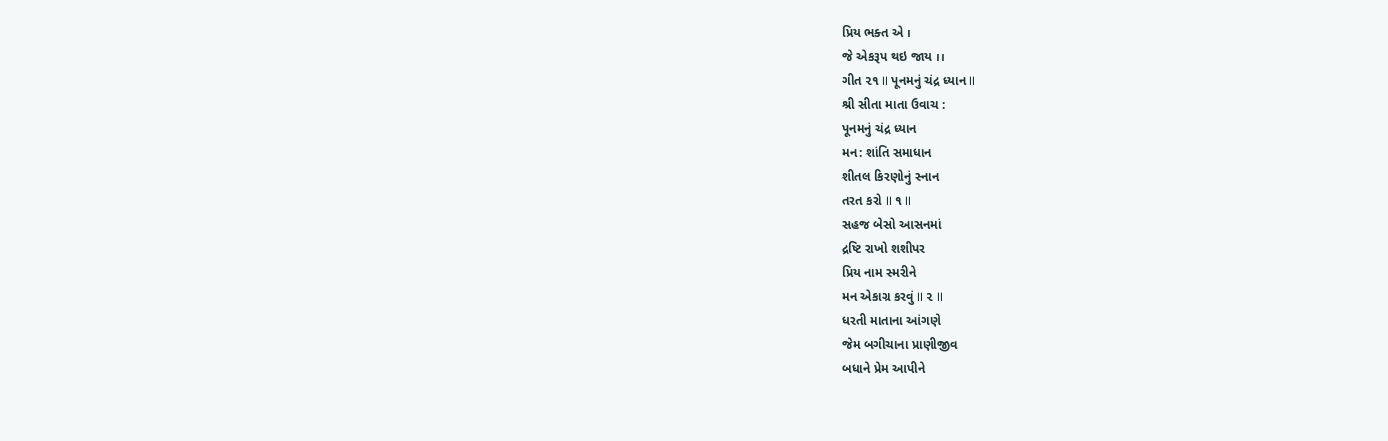પ્રિય ભક્ત એ ।
જે એકરૂપ થઇ જાય ।।
ગીત ૨૧ II પૂનમનું ચંદ્ર ધ્યાન II
શ્રી સીતા માતા ઉવાચ :
પૂનમનું ચંદ્ર ધ્યાન
મન: શાંતિ સમાધાન
શીતલ કિરણોનું સ્નાન
તરત કરો II ૧ II
સહજ બેસો આસનમાં
દ્રષ્ટિ રાખો શશીપર
પ્રિય નામ સ્મરીને
મન એકાગ્ર કરવું II ૨ II
ધરતી માતાના આંગણે
જેમ બગીચાના પ્રાણીજીવ
બધાને પ્રેમ આપીને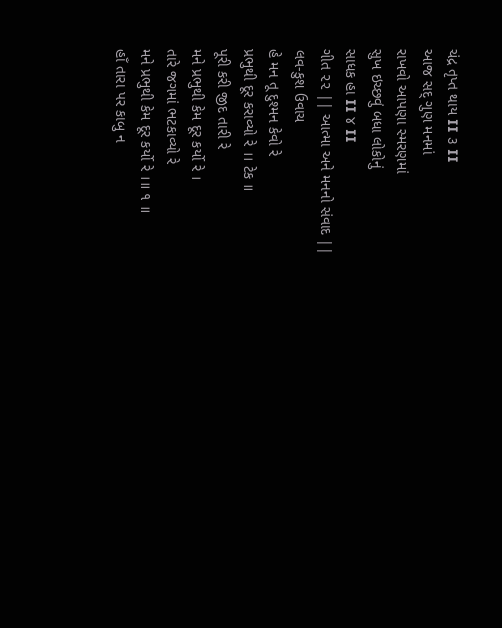ચંદ્ર તૃપ્ત થાય II ૩ II
આજ સદ્ ગુણ મનમાં
રાખવો આપણા સ્મરણમાં
સુખ ઇચ્છવું બધા લોકોનું
સાધક હા II ૪ II
ગીત ૨૨ || આત્મા અને મનનો સંવાદ ||
લવ-કુશ ઉવાચ
હે મન તૂ દુશ્મન કેવો રે
પ્રભુથી દૂર કરાવ્યો રે ।। ટેક ॥
પૂરી કરી જીદ તારી રે
મને પ્રભુથી કેમ દૂર કર્યો રે ।
તારે જગમાં ભટકાવ્યો રે
મને પ્રભુથી કેમ દૂર કર્યો રે ।॥ ૧ ॥
હાઁ તારા પર કાબુ ન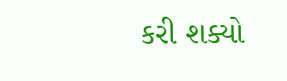કરી શક્યો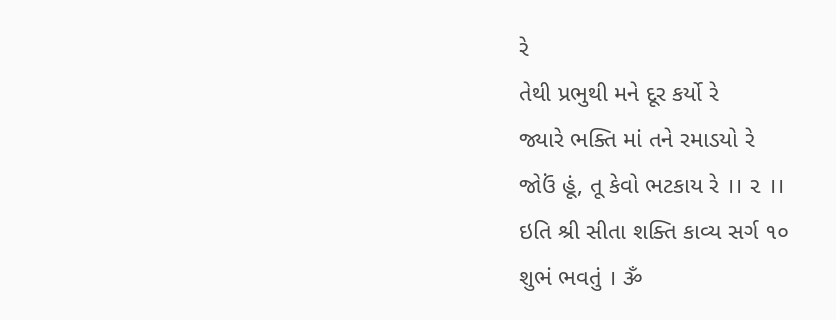રે
તેથી પ્રભુથી મને દૂર કર્યો રે
જ્યારે ભક્તિ માં તને રમાડયો રે
જોઉં હૂં, તૂ કેવો ભટકાય રે ।। ૨ ।।
ઇતિ શ્રી સીતા શક્તિ કાવ્ય સર્ગ ૧૦
શુભં ભવતું । ૐ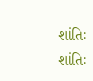શાંતિઃ શાંતિઃ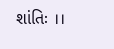શાંતિઃ ।।